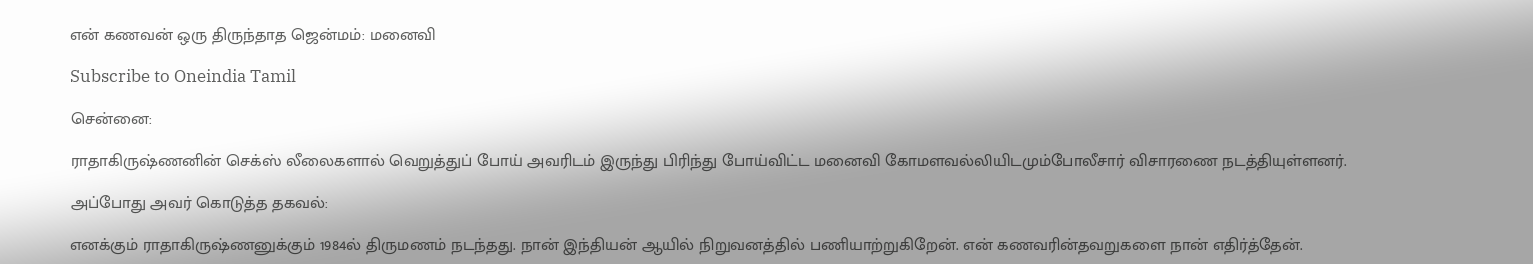என் கணவன் ஒரு திருந்தாத ஜென்மம்: மனைவி

Subscribe to Oneindia Tamil

சென்னை:

ராதாகிருஷ்ணனின் செக்ஸ் லீலைகளால் வெறுத்துப் போய் அவரிடம் இருந்து பிரிந்து போய்விட்ட மனைவி கோமளவல்லியிடமும்போலீசார் விசாரணை நடத்தியுள்ளனர்.

அப்போது அவர் கொடுத்த தகவல்:

எனக்கும் ராதாகிருஷ்ணனுக்கும் 1984ல் திருமணம் நடந்தது. நான் இந்தியன் ஆயில் நிறுவனத்தில் பணியாற்றுகிறேன். என் கணவரின்தவறுகளை நான் எதிர்த்தேன்.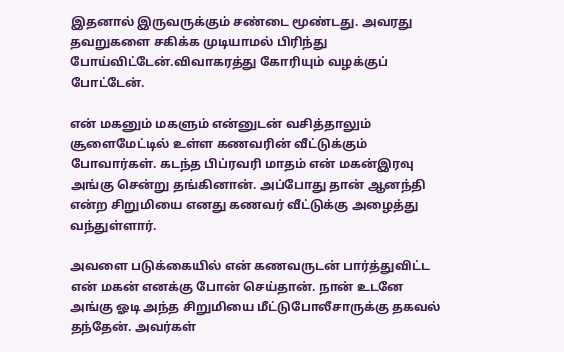இதனால் இருவருக்கும் சண்டை மூண்டது. அவரது தவறுகளை சகிக்க முடியாமல் பிரிந்து போய்விட்டேன்.விவாகரத்து கோரியும் வழக்குப் போட்டேன்.

என் மகனும் மகளும் என்னுடன் வசித்தாலும் சூளைமேட்டில் உள்ள கணவரின் வீட்டுக்கும் போவார்கள். கடந்த பிப்ரவரி மாதம் என் மகன்இரவு அங்கு சென்று தங்கினான். அப்போது தான் ஆனந்தி என்ற சிறுமியை எனது கணவர் வீட்டுக்கு அழைத்து வந்துள்ளார்.

அவளை படுக்கையில் என் கணவருடன் பார்த்துவிட்ட என் மகன் எனக்கு போன் செய்தான். நான் உடனே அங்கு ஓடி அந்த சிறுமியை மீட்டுபோலீசாருக்கு தகவல் தந்தேன். அவர்கள்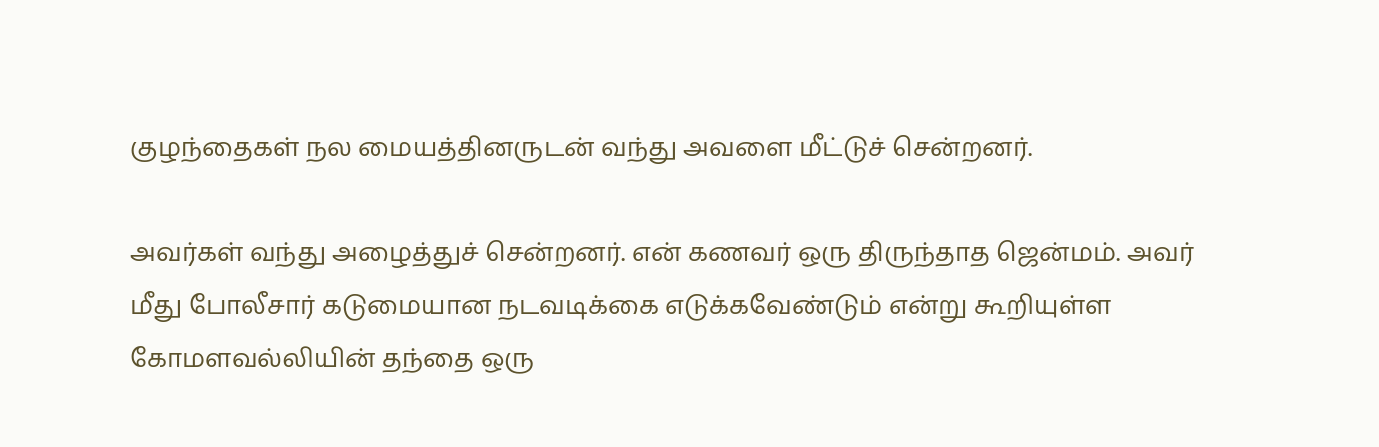குழந்தைகள் நல மையத்தினருடன் வந்து அவளை மீட்டுச் சென்றனர்.

அவர்கள் வந்து அழைத்துச் சென்றனர். என் கணவர் ஒரு திருந்தாத ஜென்மம். அவர் மீது போலீசார் கடுமையான நடவடிக்கை எடுக்கவேண்டும் என்று கூறியுள்ள கோமளவல்லியின் தந்தை ஒரு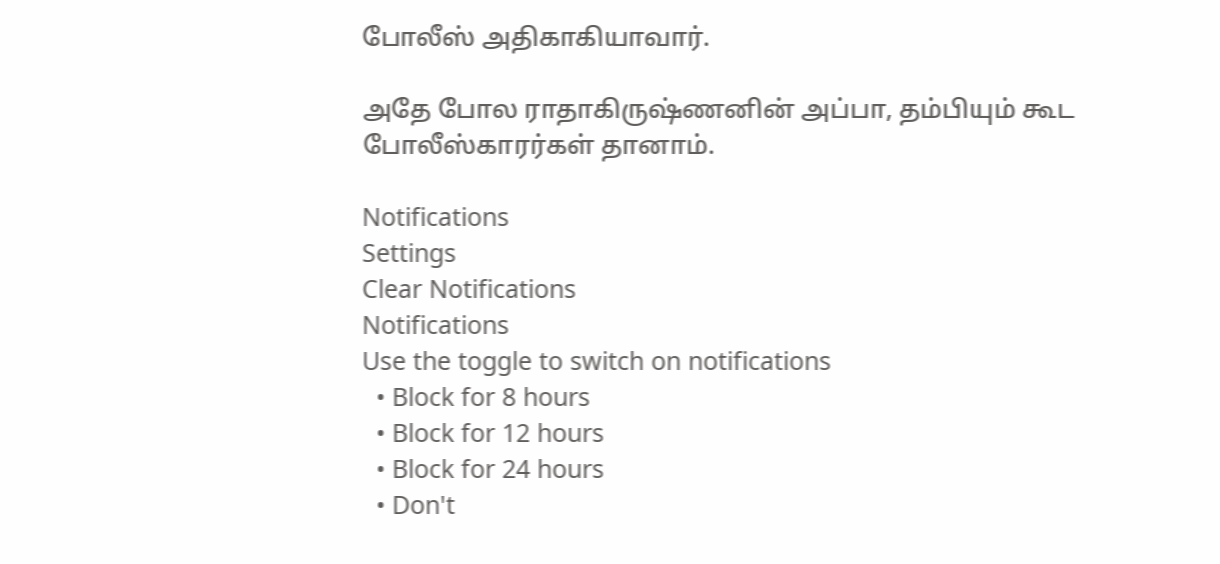போலீஸ் அதிகாகியாவார்.

அதே போல ராதாகிருஷ்ணனின் அப்பா, தம்பியும் கூட போலீஸ்காரர்கள் தானாம்.

Notifications
Settings
Clear Notifications
Notifications
Use the toggle to switch on notifications
  • Block for 8 hours
  • Block for 12 hours
  • Block for 24 hours
  • Don't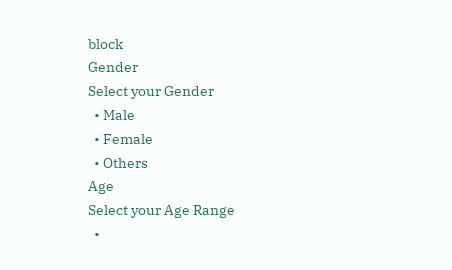block
Gender
Select your Gender
  • Male
  • Female
  • Others
Age
Select your Age Range
  •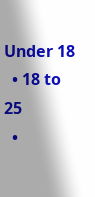Under 18
  • 18 to 25
  •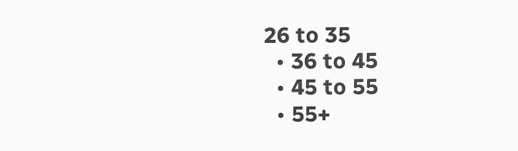26 to 35
  • 36 to 45
  • 45 to 55
  • 55+